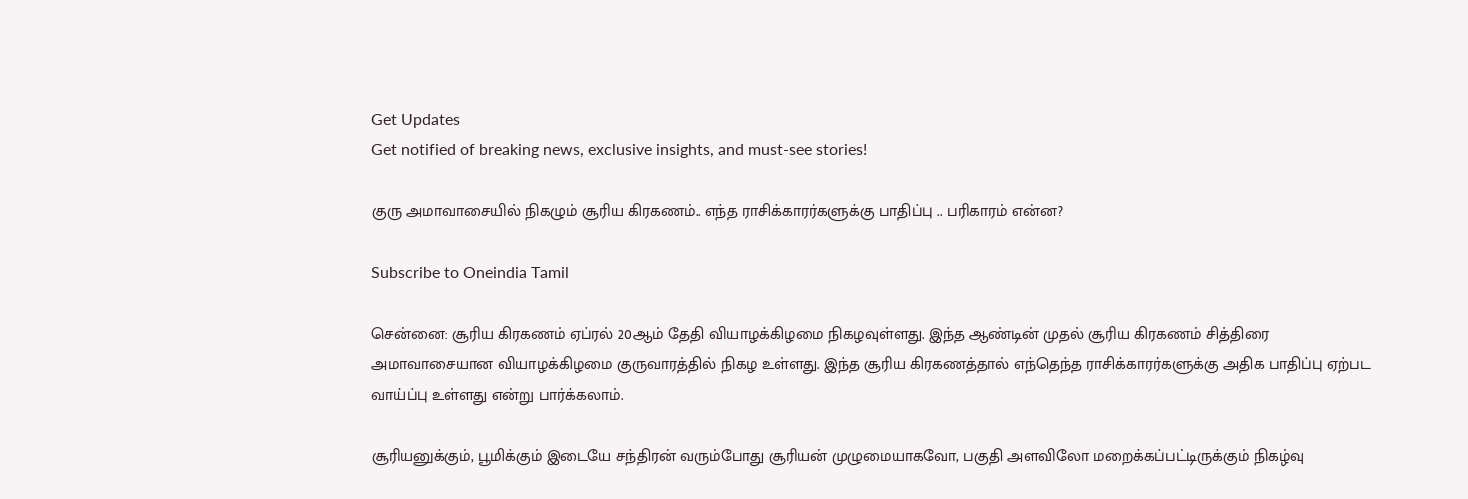Get Updates
Get notified of breaking news, exclusive insights, and must-see stories!

குரு அமாவாசையில் நிகழும் சூரிய கிரகணம்.. எந்த ராசிக்காரர்களுக்கு பாதிப்பு .. பரிகாரம் என்ன?

Subscribe to Oneindia Tamil

சென்னை: சூரிய கிரகணம் ஏப்ரல் 20ஆம் தேதி வியாழக்கிழமை நிகழவுள்ளது. இந்த ஆண்டின் முதல் சூரிய கிரகணம் சித்திரை அமாவாசையான வியாழக்கிழமை குருவாரத்தில் நிகழ உள்ளது. இந்த சூரிய கிரகணத்தால் எந்தெந்த ராசிக்காரர்களுக்கு அதிக பாதிப்பு ஏற்பட வாய்ப்பு உள்ளது என்று பார்க்கலாம்.

சூரியனுக்கும், பூமிக்கும் இடையே சந்திரன் வரும்போது சூரியன் முழுமையாகவோ, பகுதி அளவிலோ மறைக்கப்பட்டிருக்கும் நிகழ்வு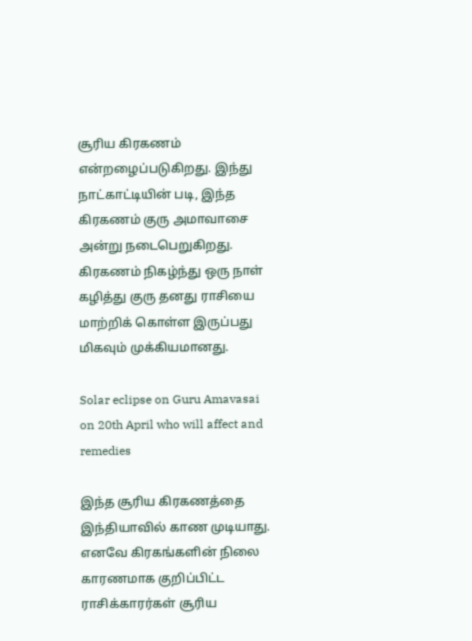சூரிய கிரகணம் என்றழைப்படுகிறது. இந்து நாட்காட்டியின் படி, இந்த கிரகணம் குரு அமாவாசை அன்று நடைபெறுகிறது. கிரகணம் நிகழ்ந்து ஒரு நாள் கழித்து குரு தனது ராசியை மாற்றிக் கொள்ள இருப்பது மிகவும் முக்கியமானது.

Solar eclipse on Guru Amavasai on 20th April who will affect and remedies

இந்த சூரிய கிரகணத்தை இந்தியாவில் காண முடியாது. எனவே கிரகங்களின் நிலை காரணமாக குறிப்பிட்ட ராசிக்காரர்கள் சூரிய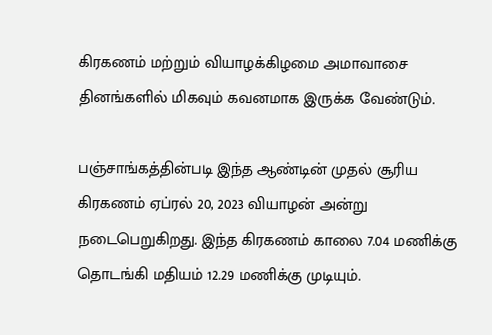கிரகணம் மற்றும் வியாழக்கிழமை அமாவாசை தினங்களில் மிகவும் கவனமாக இருக்க வேண்டும்.

பஞ்சாங்கத்தின்படி இந்த ஆண்டின் முதல் சூரிய கிரகணம் ஏப்ரல் 20, 2023 வியாழன் அன்று நடைபெறுகிறது. இந்த கிரகணம் காலை 7.04 மணிக்கு தொடங்கி மதியம் 12.29 மணிக்கு முடியும்.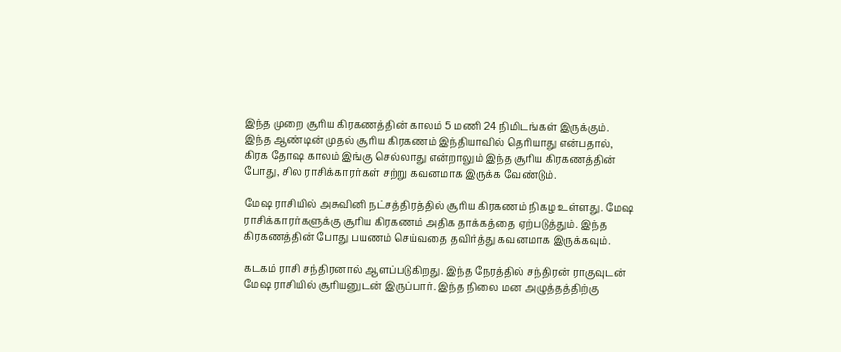இந்த முறை சூரிய கிரகணத்தின் காலம் 5 மணி 24 நிமிடங்கள் இருக்கும். இந்த ஆண்டின் முதல் சூரிய கிரகணம் இந்தியாவில் தெரியாது என்பதால், கிரக தோஷ காலம் இங்கு செல்லாது என்றாலும் இந்த சூரிய கிரகணத்தின் போது, சில ராசிக்காரர்கள் சற்று கவனமாக இருக்க வேண்டும்.

மேஷ ராசியில் அசுவினி நட்சத்திரத்தில் சூரிய கிரகணம் நிகழ உள்ளது. மேஷ ராசிக்காரர்களுக்கு சூரிய கிரகணம் அதிக தாக்கத்தை ஏற்படுத்தும். இந்த கிரகணத்தின் போது பயணம் செய்வதை தவிர்த்து கவனமாக இருக்கவும்.

கடகம் ராசி சந்திரனால் ஆளப்படுகிறது. இந்த நேரத்தில் சந்திரன் ராகுவுடன் மேஷ ராசியில் சூரியனுடன் இருப்பார். இந்த நிலை மன அழுத்தத்திற்கு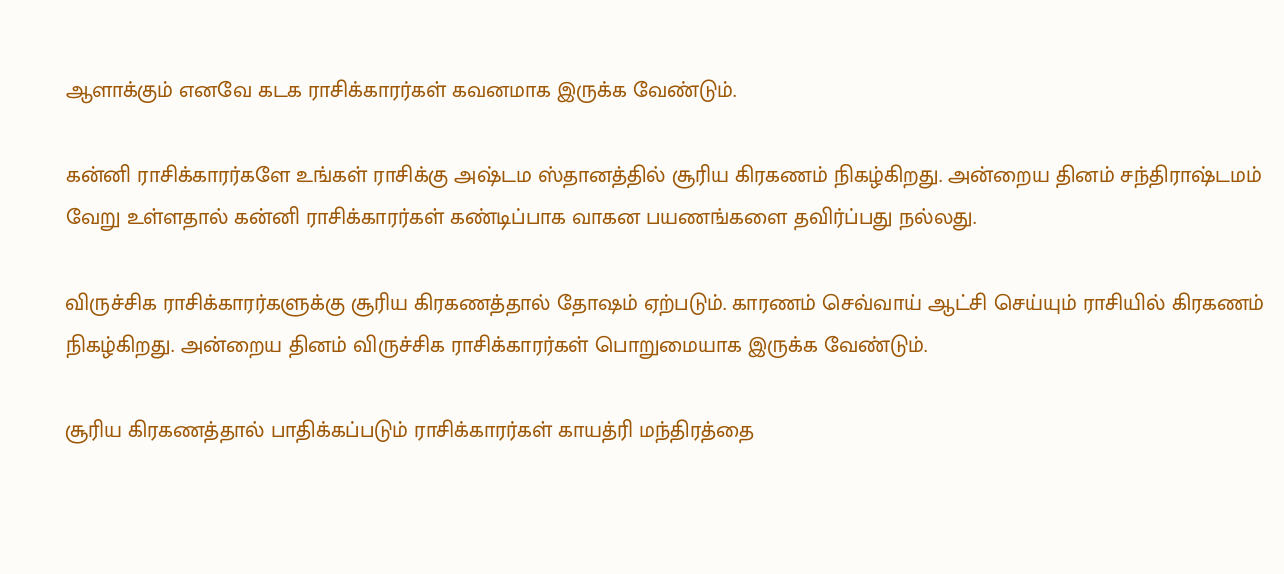ஆளாக்கும் எனவே கடக ராசிக்காரர்கள் கவனமாக இருக்க வேண்டும்.

கன்னி ராசிக்காரர்களே உங்கள் ராசிக்கு அஷ்டம ஸ்தானத்தில் சூரிய கிரகணம் நிகழ்கிறது. அன்றைய தினம் சந்திராஷ்டமம் வேறு உள்ளதால் கன்னி ராசிக்காரர்கள் கண்டிப்பாக வாகன பயணங்களை தவிர்ப்பது நல்லது.

விருச்சிக ராசிக்காரர்களுக்கு சூரிய கிரகணத்தால் தோஷம் ஏற்படும். காரணம் செவ்வாய் ஆட்சி செய்யும் ராசியில் கிரகணம் நிகழ்கிறது. அன்றைய தினம் விருச்சிக ராசிக்காரர்கள் பொறுமையாக இருக்க வேண்டும்.

சூரிய கிரகணத்தால் பாதிக்கப்படும் ராசிக்காரர்கள் காயத்ரி மந்திரத்தை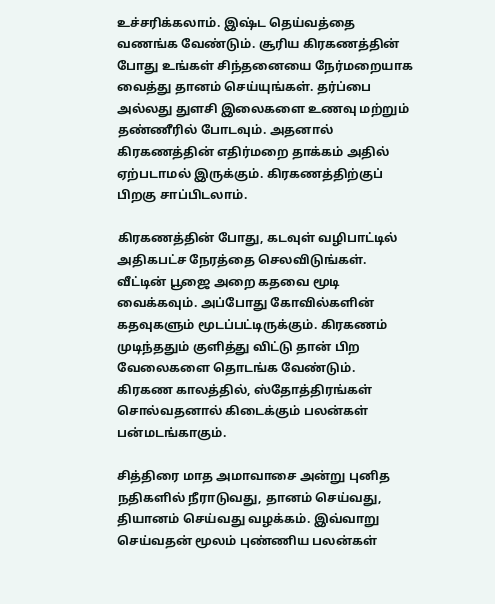உச்சரிக்கலாம். இஷ்ட தெய்வத்தை வணங்க வேண்டும். சூரிய கிரகணத்தின் போது உங்கள் சிந்தனையை நேர்மறையாக வைத்து தானம் செய்யுங்கள். தர்ப்பை அல்லது துளசி இலைகளை உணவு மற்றும் தண்ணீரில் போடவும். அதனால் கிரகணத்தின் எதிர்மறை தாக்கம் அதில் ஏற்படாமல் இருக்கும். கிரகணத்திற்குப் பிறகு சாப்பிடலாம்.

கிரகணத்தின் போது, கடவுள் வழிபாட்டில் அதிகபட்ச நேரத்தை செலவிடுங்கள். வீட்டின் பூஜை அறை கதவை மூடி வைக்கவும். அப்போது கோவில்களின் கதவுகளும் மூடப்பட்டிருக்கும். கிரகணம் முடிந்ததும் குளித்து விட்டு தான் பிற வேலைகளை தொடங்க வேண்டும். கிரகண காலத்தில், ஸ்தோத்திரங்கள் சொல்வதனால் கிடைக்கும் பலன்கள் பன்மடங்காகும்.

சித்திரை மாத அமாவாசை அன்று புனித நதிகளில் நீராடுவது, தானம் செய்வது, தியானம் செய்வது வழக்கம். இவ்வாறு செய்வதன் மூலம் புண்ணிய பலன்கள்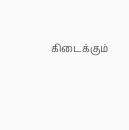கிடைக்கும்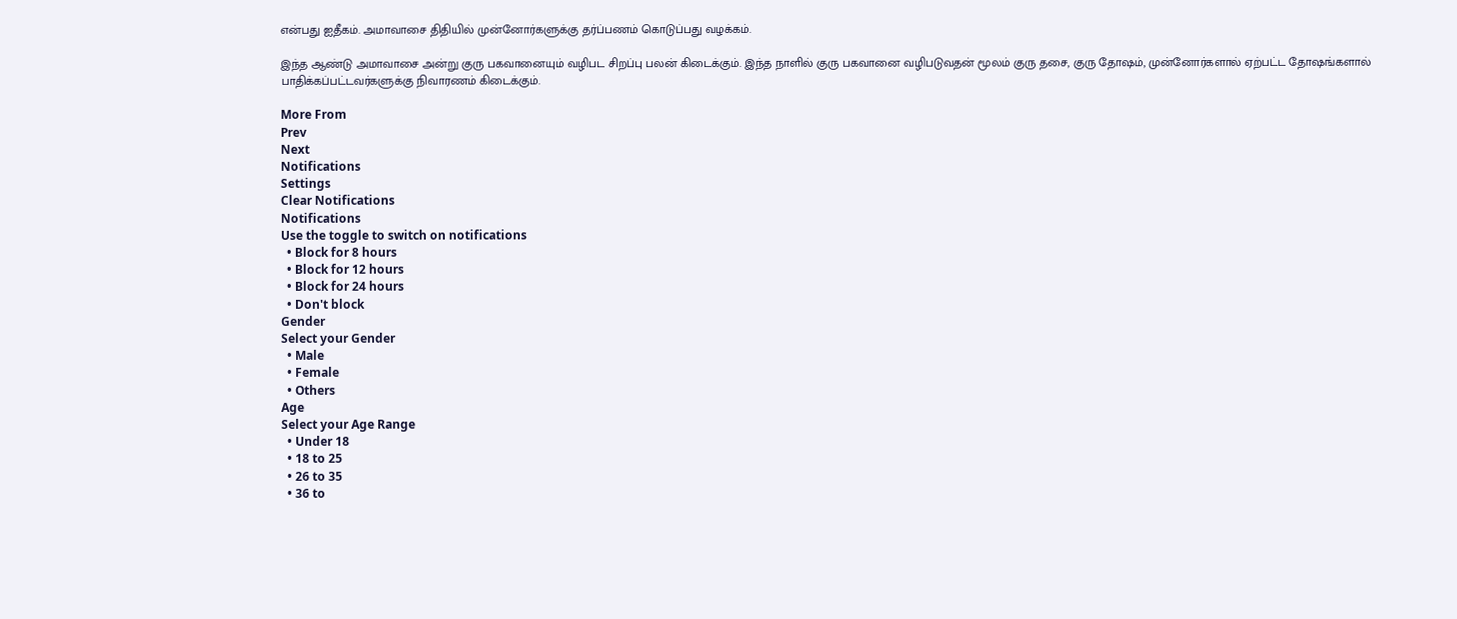என்பது ஐதீகம். அமாவாசை திதியில் முன்னோர்களுக்கு தர்ப்பணம் கொடுப்பது வழக்கம்.

இந்த ஆண்டு அமாவாசை அன்று குரு பகவானையும் வழிபட சிறப்பு பலன் கிடைக்கும். இந்த நாளில் குரு பகவானை வழிபடுவதன் மூலம் குரு தசை, குரு தோஷம், முன்னோர்களால் ஏற்பட்ட தோஷங்களால் பாதிக்கப்பட்டவர்களுக்கு நிவாரணம் கிடைக்கும்.

More From
Prev
Next
Notifications
Settings
Clear Notifications
Notifications
Use the toggle to switch on notifications
  • Block for 8 hours
  • Block for 12 hours
  • Block for 24 hours
  • Don't block
Gender
Select your Gender
  • Male
  • Female
  • Others
Age
Select your Age Range
  • Under 18
  • 18 to 25
  • 26 to 35
  • 36 to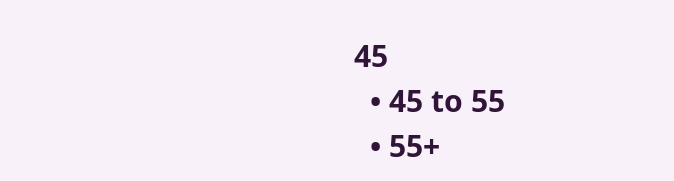45
  • 45 to 55
  • 55+